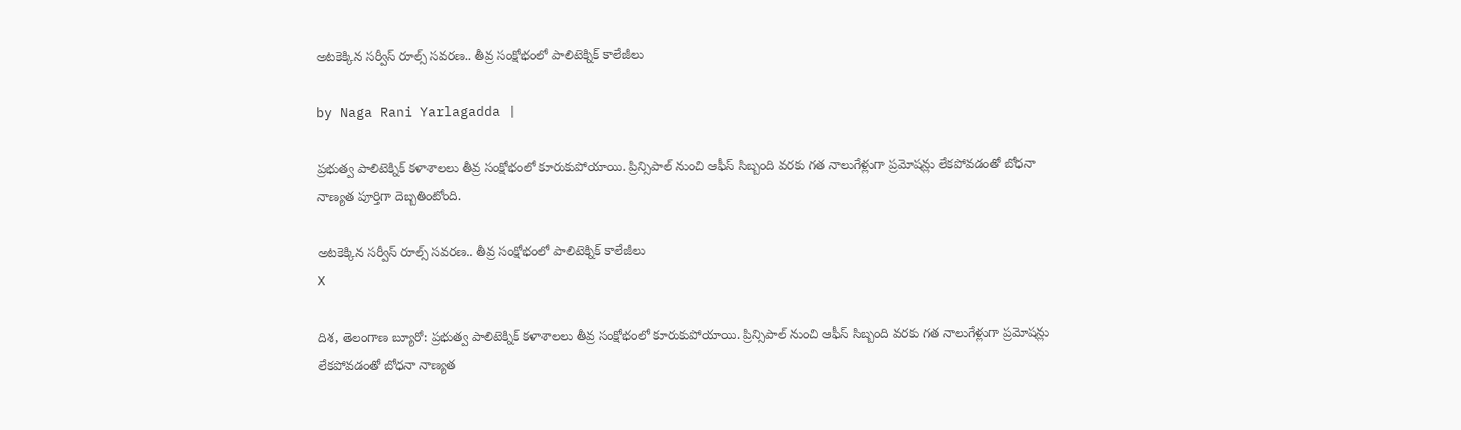అటకెక్కిన సర్వీస్ రూల్స్ సవరణ.. తీవ్ర సంక్షోభంలో పాలిటెక్నిక్ కాలేజీలు

by Naga Rani Yarlagadda |

ప్రభుత్వ పాలిటెక్నిక్ కళాశాలలు తీవ్ర సంక్షోభంలో కూరుకుపోయాయి. ప్రిన్సిపాల్ నుంచి ఆఫీస్ సిబ్బంది వరకు గత నాలుగేళ్లుగా ప్రమోషన్లు లేకపోవడంతో బోధనా నాణ్యత పూర్తిగా దెబ్బతింటోంది.

అటకెక్కిన సర్వీస్ రూల్స్ సవరణ.. తీవ్ర సంక్షోభంలో పాలిటెక్నిక్ కాలేజీలు
X

దిశ, తెలంగాణ బ్యూరో: ప్రభుత్వ పాలిటెక్నిక్ కళాశాలలు తీవ్ర సంక్షోభంలో కూరుకుపోయాయి. ప్రిన్సిపాల్ నుంచి ఆఫీస్ సిబ్బంది వరకు గత నాలుగేళ్లుగా ప్రమోషన్లు లేకపోవడంతో బోధనా నాణ్యత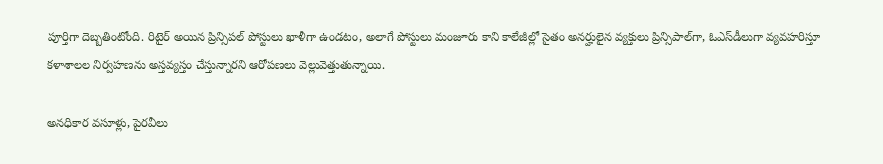పూర్తిగా దెబ్బతింటోంది. రిటైర్ అయిన ప్రిన్సిపల్ పోస్టులు ఖాళీగా ఉండటం, అలాగే పోస్టులు మంజూరు కాని కాలేజీల్లో సైతం అనర్హులైన వ్యక్తులు ప్రిన్సిపాల్‌గా, ఓఎస్‌డీలుగా వ్యవహరిస్తూ కళాశాలల నిర్వహణను అస్తవ్యస్తం చేస్తున్నారని ఆరోపణలు వెల్లువెత్తుతున్నాయి.

అనధికార వసూళ్లు, పైరవీలు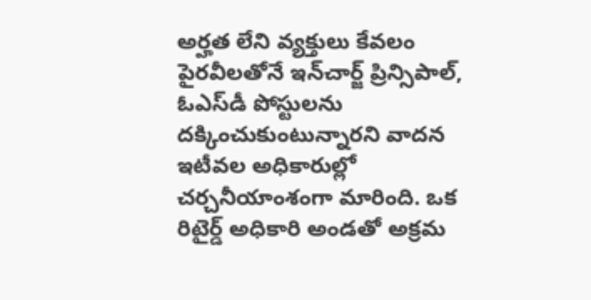అర్హత లేని వ్యక్తులు కేవలం పైరవీలతోనే ఇన్‌చార్జ్ ప్రిన్సిపాల్, ఓఎస్‌డీ పోస్టులను దక్కించుకుంటున్నారని వాదన ఇటీవల అధికారుల్లో చర్చనీయాంశంగా మారింది. ఒక రిటైర్డ్ అధికారి అండతో అక్రమ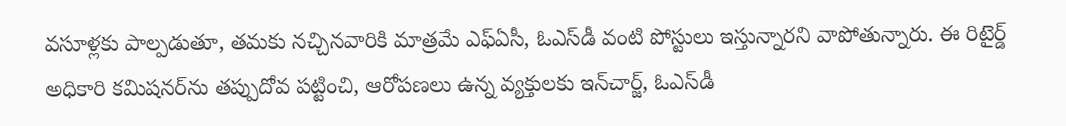వసూళ్లకు పాల్పడుతూ, తమకు నచ్చినవారికి మాత్రమే ఎఫ్‌ఏసీ, ఓఎస్‌డీ వంటి పోస్టులు ఇస్తున్నారని వాపోతున్నారు. ఈ రిటైర్డ్ అధికారి కమిషనర్‌ను తప్పుదోవ పట్టించి, ఆరోపణలు ఉన్న వ్యక్తులకు ఇన్‌చార్జ్, ఓఎస్‌డీ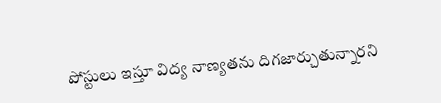పోస్టులు ఇస్తూ విద్య నాణ్యతను దిగజార్చుతున్నారని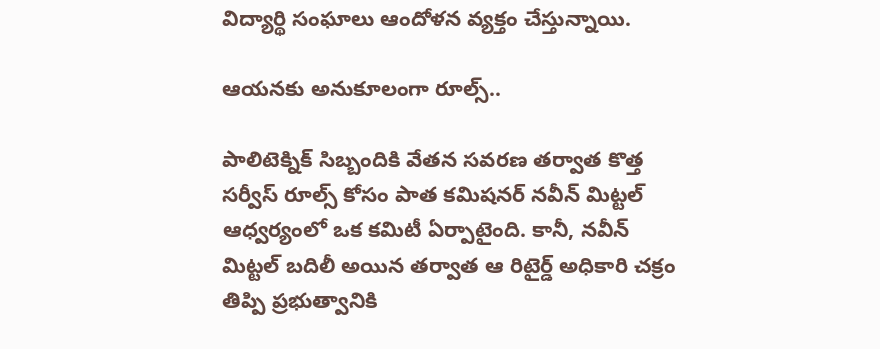విద్యార్థి సంఘాలు ఆందోళన వ్యక్తం చేస్తున్నాయి.

ఆయనకు అనుకూలంగా రూల్స్..

పాలిటెక్నిక్ సిబ్బందికి వేతన సవరణ తర్వాత కొత్త సర్వీస్ రూల్స్ కోసం పాత కమిషనర్ నవీన్ మిట్టల్ ఆధ్వర్యంలో ఒక కమిటీ ఏర్పాటైంది. కానీ, నవీన్ మిట్టల్ బదిలీ అయిన తర్వాత ఆ రిటైర్డ్ అధికారి చక్రం తిప్పి ప్రభుత్వానికి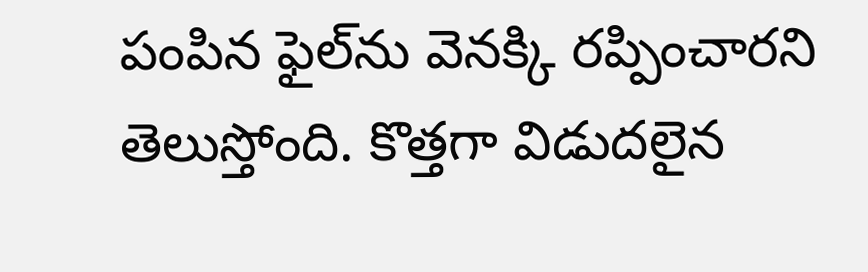పంపిన ఫైల్‌ను వెనక్కి రప్పించారని తెలుస్తోంది. కొత్తగా విడుదలైన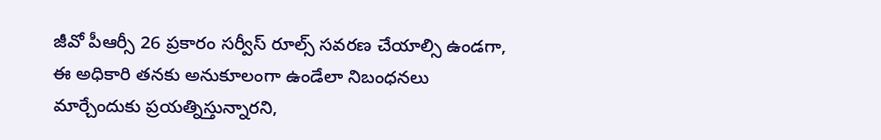జీవో పీఆర్సీ 26 ప్రకారం సర్వీస్ రూల్స్ సవరణ చేయాల్సి ఉండగా, ఈ అధికారి తనకు అనుకూలంగా ఉండేలా నిబంధనలు మార్చేందుకు ప్రయత్నిస్తున్నారని,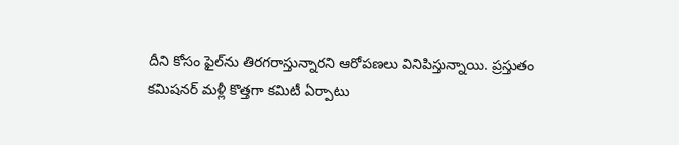దీని కోసం ఫైల్‌ను తిరగరాస్తున్నారని ఆరోపణలు వినిపిస్తున్నాయి. ప్రస్తుతం కమిషనర్ మళ్లీ కొత్తగా కమిటీ ఏర్పాటు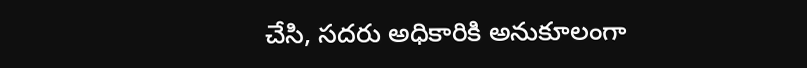చేసి, సదరు అధికారికి అనుకూలంగా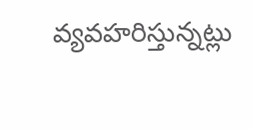వ్యవహరిస్తున్నట్లు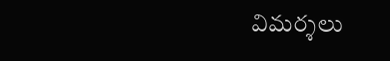విమర్శలు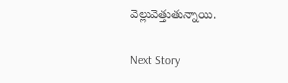వెల్లువెత్తుతున్నాయి.

Next Story